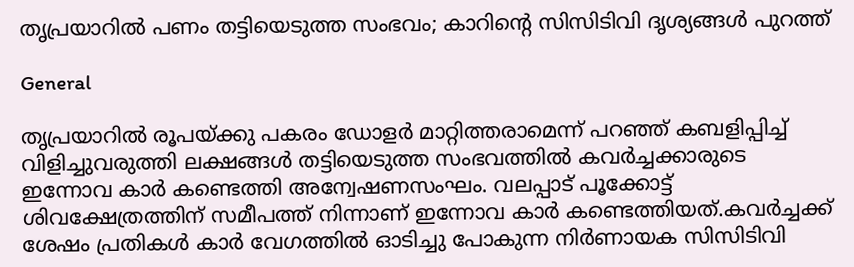തൃപ്രയാറിൽ പണം തട്ടിയെടുത്ത സംഭവം; കാറിന്റെ സിസിടിവി ദൃശ്യങ്ങൾ പുറത്ത്

General

തൃപ്രയാറിൽ രൂപയ്ക്കു പകരം ഡോളർ മാറ്റിത്തരാമെന്ന് പറഞ്ഞ് കബളിപ്പിച്ച് വിളിച്ചുവരുത്തി ലക്ഷങ്ങൾ തട്ടിയെടുത്ത സംഭവത്തിൽ കവർച്ചക്കാരുടെ ഇന്നോവ കാർ കണ്ടെത്തി അന്വേഷണസംഘം. വലപ്പാട് പൂക്കോട്ട് ശിവക്ഷേത്രത്തിന് സമീപത്ത് നിന്നാണ് ഇന്നോവ കാർ കണ്ടെത്തിയത്.കവർച്ചക്ക് ശേഷം പ്രതികൾ കാർ വേഗത്തിൽ ഓടിച്ചു പോകുന്ന നിർണായക സിസിടിവി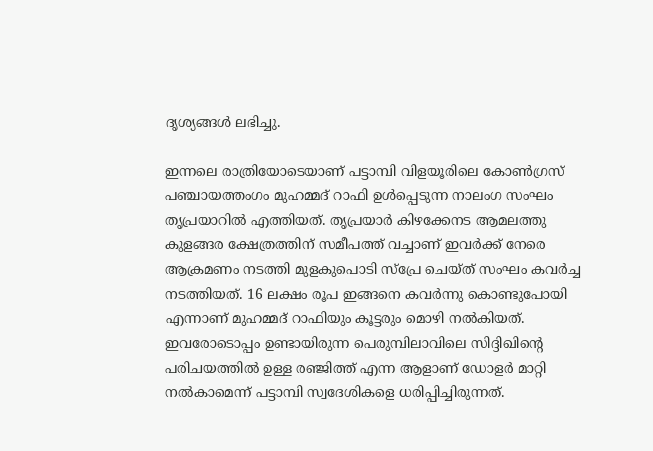ദൃശ്യങ്ങൾ ലഭിച്ചു.

ഇന്നലെ രാത്രിയോടെയാണ് പട്ടാമ്പി വിളയൂരിലെ കോൺഗ്രസ് പഞ്ചായത്തംഗം മുഹമ്മദ് റാഫി ഉൾപ്പെടുന്ന നാലംഗ സംഘം തൃപ്രയാറിൽ എത്തിയത്. തൃപ്രയാർ കിഴക്കേനട ആമലത്തു കുളങ്ങര ക്ഷേത്രത്തിന് സമീപത്ത് വച്ചാണ് ഇവർക്ക് നേരെ ആക്രമണം നടത്തി മുളകുപൊടി സ്പ്രേ ചെയ്ത് സംഘം കവർച്ച നടത്തിയത്. 16 ലക്ഷം രൂപ ഇങ്ങനെ കവർന്നു കൊണ്ടുപോയി എന്നാണ് മുഹമ്മദ് റാഫിയും കൂട്ടരും മൊഴി നൽകിയത്. ഇവരോടൊപ്പം ഉണ്ടായിരുന്ന പെരുമ്പിലാവിലെ സിദ്ദിഖിന്റെ പരിചയത്തിൽ ഉള്ള രഞ്ജിത്ത് എന്ന ആളാണ് ഡോളർ മാറ്റി നൽകാമെന്ന് പട്ടാമ്പി സ്വദേശികളെ ധരിപ്പിച്ചിരുന്നത്.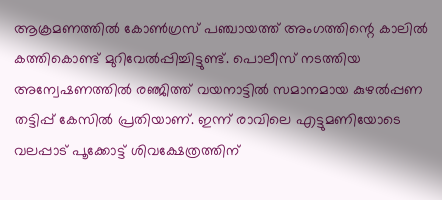ആക്രമണത്തിൽ കോൺഗ്രസ് പഞ്ചായത്ത് അംഗത്തിന്റെ കാലിൽ കത്തികൊണ്ട് മുറിവേൽപ്പിച്ചിട്ടുണ്ട്. പൊലീസ് നടത്തിയ അന്വേഷണത്തിൽ രഞ്ജിത്ത് വയനാട്ടിൽ സമാനമായ കുഴൽപ്പണ തട്ടിപ്പ് കേസിൽ പ്രതിയാണ്. ഇന്ന് രാവിലെ എട്ടുമണിയോടെ വലപ്പാട് പൂക്കോട്ട് ശിവക്ഷേത്രത്തിന്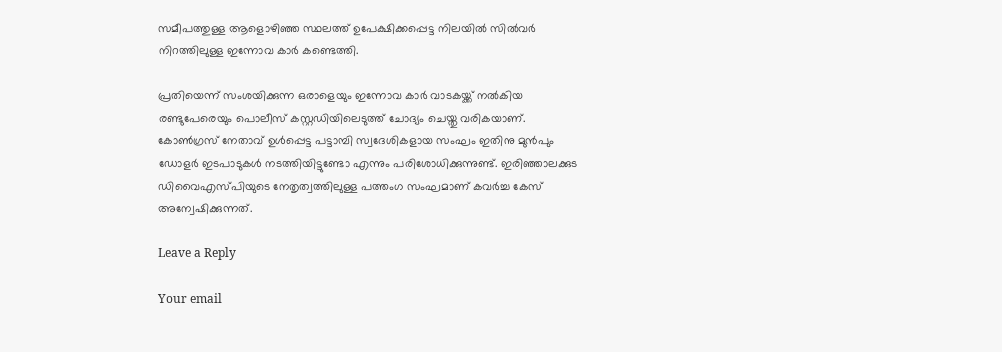സമീപത്തുള്ള ആളൊഴിഞ്ഞ സ്ഥലത്ത് ഉപേക്ഷിക്കപ്പെട്ട നിലയിൽ സിൽവർ നിറത്തിലുള്ള ഇന്നോവ കാർ കണ്ടെത്തി.

പ്രതിയെന്ന് സംശയിക്കുന്ന ഒരാളെയും ഇന്നോവ കാർ വാടകയ്ക്ക് നൽകിയ രണ്ടുപേരെയും പൊലീസ് കസ്റ്റഡിയിലെടുത്ത് ചോദ്യം ചെയ്തു വരികയാണ്. കോൺഗ്രസ് നേതാവ് ഉൾപ്പെട്ട പട്ടാമ്പി സ്വദേശികളായ സംഘം ഇതിനു മുൻപും ഡോളർ ഇടപാടുകൾ നടത്തിയിട്ടുണ്ടോ എന്നും പരിശോധിക്കുന്നുണ്ട്. ഇരിഞ്ഞാലക്കുട ഡിവൈഎസ്പിയുടെ നേതൃത്വത്തിലുള്ള പത്തംഗ സംഘമാണ് കവർച്ച കേസ് അന്വേഷിക്കുന്നത്.

Leave a Reply

Your email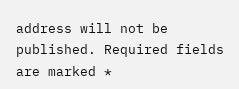address will not be published. Required fields are marked *